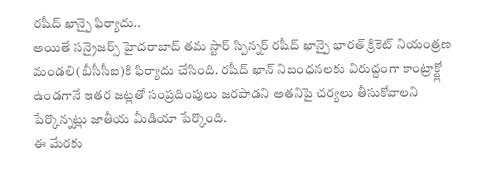రషీద్ ఖాన్పై ఫిర్యాదు..
అయితే సన్రైజర్స్ హైదరాబాద్ తమ స్టార్ స్పిన్నర్ రషీద్ ఖాన్పై భారత్ క్రికెట్ నియంత్రణ మండలి(బీసీసీఐ)కి ఫిర్యాదు చేసింది. రషీద్ ఖాన్ నిబంధనలకు విరుద్దంగా కాంట్రాక్ట్లో ఉండగానే ఇతర జట్లతో సంప్రదింపులు జరపాడని అతనిపై చర్యలు తీసుకోవాలని పేర్కొన్నట్లు జాతీయ మీడియా పేర్కొంది.
ఈ మేరకు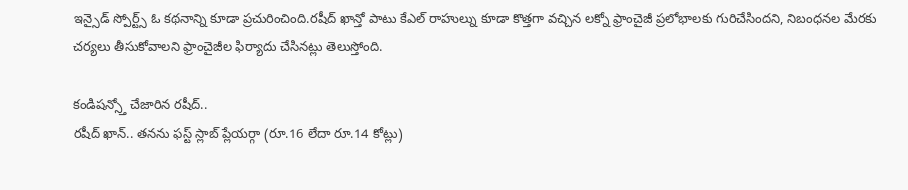ఇన్సైడ్ స్పోర్ట్స్ ఓ కథనాన్ని కూడా ప్రచురించింది.రషీద్ ఖాన్తో పాటు కేఎల్ రాహుల్ను కూడా కొత్తగా వచ్చిన లక్నో ఫ్రాంచైజీ ప్రలోభాలకు గురిచేసిందని, నిబంధనల మేరకు చర్యలు తీసుకోవాలని ఫ్రాంచైజీల ఫిర్యాదు చేసినట్లు తెలుస్తోంది.

కండిషన్స్తో చేజారిన రషీద్..
రషీద్ ఖాన్.. తనను ఫస్ట్ స్లాబ్ ప్లేయర్గా (రూ.16 లేదా రూ.14 కోట్లు)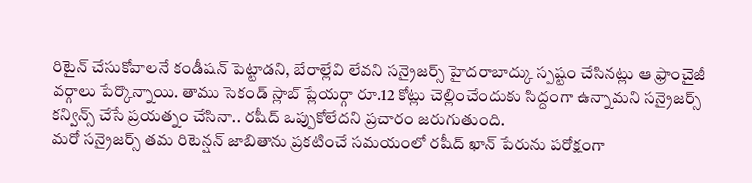రిటైన్ చేసుకోవాలనే కండీషన్ పెట్టాడని, బేరాల్లేవి లేవని సన్రైజర్స్ హైదరాబాద్కు స్పష్టం చేసినట్లు ఆ ఫ్రాంచైజీ వర్గాలు పేర్కొన్నాయి. తాము సెకండ్ స్లాబ్ ప్లేయర్గా రూ.12 కోట్లు చెల్లించేందుకు సిద్దంగా ఉన్నామని సన్రైజర్స్ కన్విన్స్ చేసే ప్రయత్నం చేసినా.. రషీద్ ఒప్పుకోలేదని ప్రచారం జరుగుతుంది.
మరో సన్రైజర్స్ తమ రిటెన్షన్ జాబితాను ప్రకటించే సమయంలో రషీద్ ఖాన్ పేరును పరోక్షంగా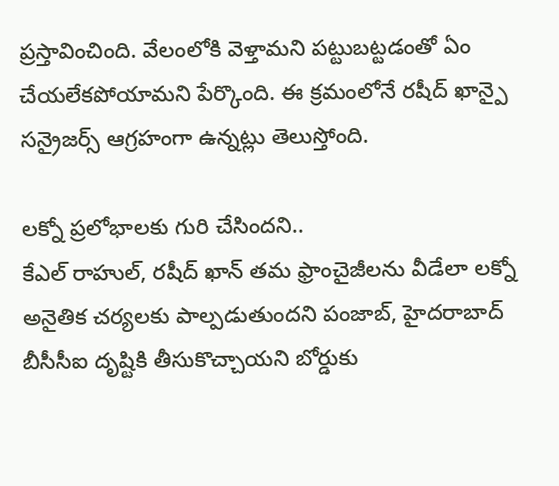ప్రస్తావించింది. వేలంలోకి వెళ్తామని పట్టుబట్టడంతో ఏం చేయలేకపోయామని పేర్కొంది. ఈ క్రమంలోనే రషీద్ ఖాన్పై సన్రైజర్స్ ఆగ్రహంగా ఉన్నట్లు తెలుస్తోంది.

లక్నో ప్రలోభాలకు గురి చేసిందని..
కేఎల్ రాహుల్, రషీద్ ఖాన్ తమ ఫ్రాంచైజీలను వీడేలా లక్నో అనైతిక చర్యలకు పాల్పడుతుందని పంజాబ్, హైదరాబాద్ బీసీసీఐ దృష్టికి తీసుకొచ్చాయని బోర్డుకు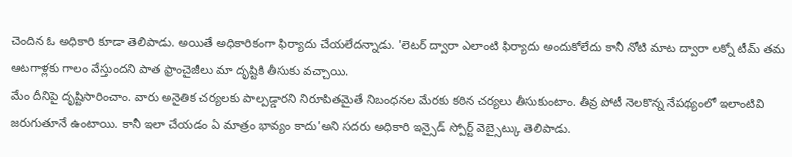చెందిన ఓ అధికారి కూడా తెలిపాడు. అయితే అధికారికంగా ఫిర్యాదు చేయలేదన్నాడు. 'లెటర్ ద్వారా ఎలాంటి ఫిర్యాదు అందుకోలేదు కానీ నోటి మాట ద్వారా లక్నో టీమ్ తమ ఆటగాళ్లకు గాలం వేస్తుందని పాత ఫ్రాంచైజీలు మా దృష్టికి తీసుకు వచ్చాయి.
మేం దీనిపై దృష్టిసారించాం. వారు అనైతిక చర్యలకు పాల్పడ్డారని నిరూపితమైతే నిబంధనల మేరకు కఠిన చర్యలు తీసుకుంటాం. తీవ్ర పోటీ నెలకొన్న నేపథ్యంలో ఇలాంటివి జరుగుతూనే ఉంటాయి. కానీ ఇలా చేయడం ఏ మాత్రం భావ్యం కాదు'అని సదరు అధికారి ఇన్సైడ్ స్పోర్ట్ వెబ్సైట్కు తెలిపాడు.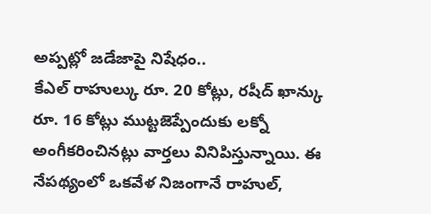అప్పట్లో జడేజాపై నిషేధం..
కేఎల్ రాహుల్కు రూ. 20 కోట్లు, రషీద్ ఖాన్కు రూ. 16 కోట్లు ముట్టజెప్పేందుకు లక్నో అంగీకరించినట్లు వార్తలు వినిపిస్తున్నాయి. ఈ నేపథ్యంలో ఒకవేళ నిజంగానే రాహుల్,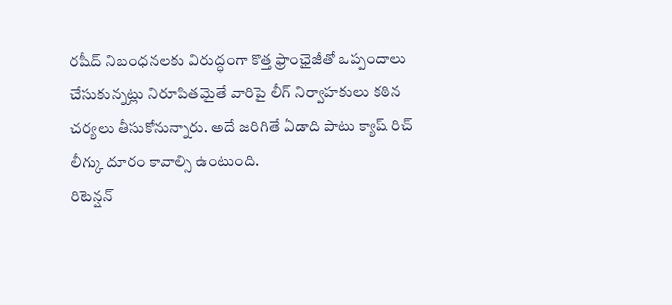రషీద్ నిబంధనలకు విరుద్ధంగా కొత్త ఫ్రాంఛైజీతో ఒప్పందాలు చేసుకున్నట్లు నిరూపితమైతే వారిపై లీగ్ నిర్వాహకులు కఠిన చర్యలు తీసుకోనున్నారు. అదే జరిగితే ఏడాది పాటు క్యాష్ రిచ్ లీగ్కు దూరం కావాల్సి ఉంటుంది.
రిటెన్షన్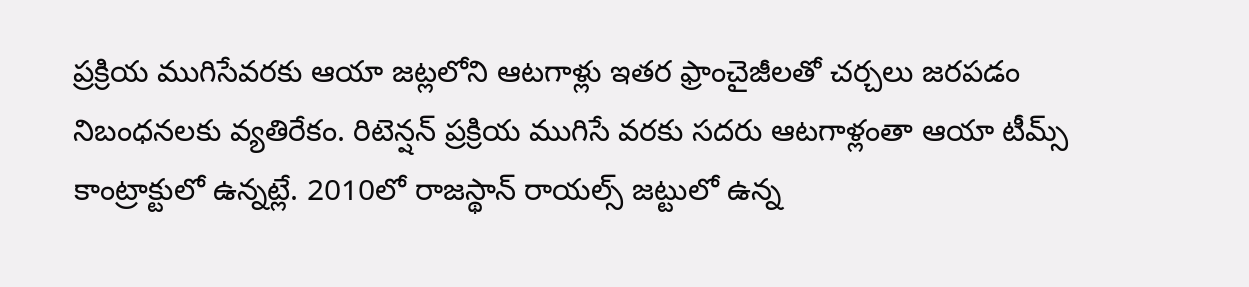ప్రక్రియ ముగిసేవరకు ఆయా జట్లలోని ఆటగాళ్లు ఇతర ఫ్రాంచైజీలతో చర్చలు జరపడం నిబంధనలకు వ్యతిరేకం. రిటెన్షన్ ప్రక్రియ ముగిసే వరకు సదరు ఆటగాళ్లంతా ఆయా టీమ్స్ కాంట్రాక్టులో ఉన్నట్లే. 2010లో రాజస్థాన్ రాయల్స్ జట్టులో ఉన్న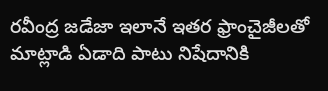రవీంద్ర జడేజా ఇలానే ఇతర ఫ్రాంచైజీలతో మాట్లాడి ఏడాది పాటు నిషేదానికి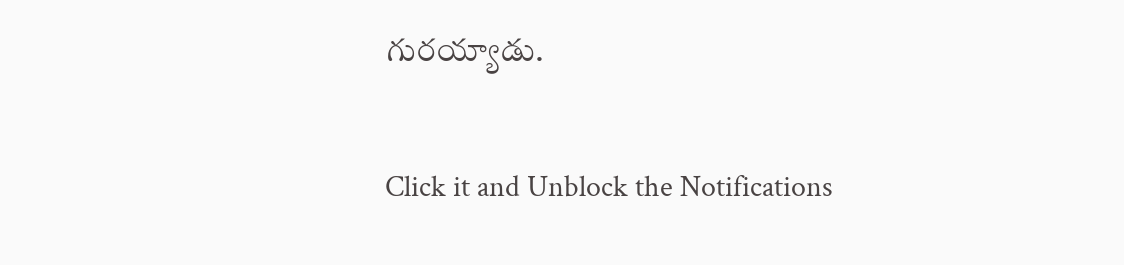గురయ్యాడు.


Click it and Unblock the Notifications